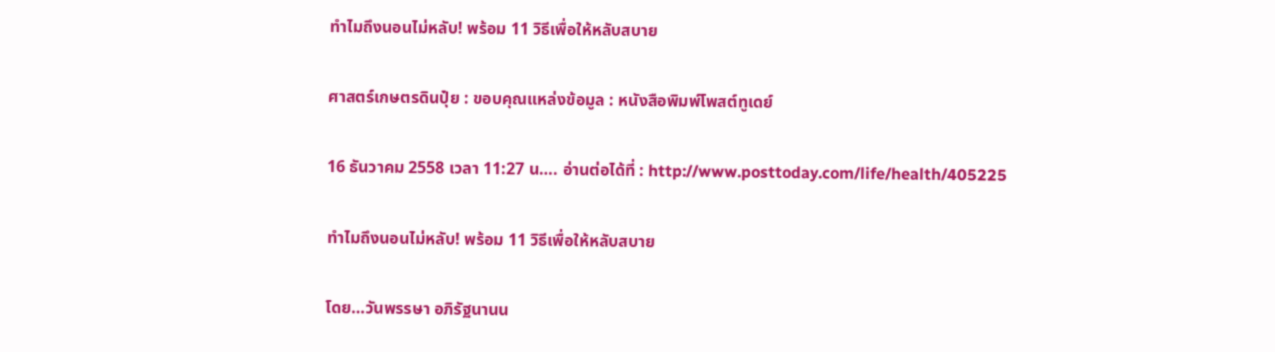ทำไมถึงนอนไม่หลับ! พร้อม 11 วิธีเพื่อให้หลับสบาย

ศาสตร์เกษตรดินปุ๋ย : ขอบคุณแหล่งข้อมูล : หนังสือพิมพ์โพสต์ทูเดย์

16 ธันวาคม 2558 เวลา 11:27 น…. อ่านต่อได้ที่ : http://www.posttoday.com/life/health/405225

ทำไมถึงนอนไม่หลับ! พร้อม 11 วิธีเพื่อให้หลับสบาย

โดย…วันพรรษา อภิรัฐนานน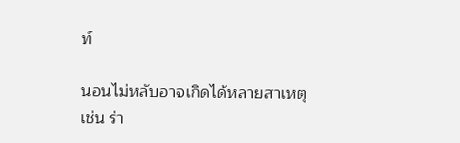ท์

นอนไม่หลับอาจเกิดได้หลายสาเหตุ เช่น ร่า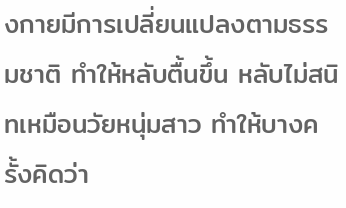งกายมีการเปลี่ยนแปลงตามธรรมชาติ ทำให้หลับตื้นขึ้น หลับไม่สนิทเหมือนวัยหนุ่มสาว ทำให้บางครั้งคิดว่า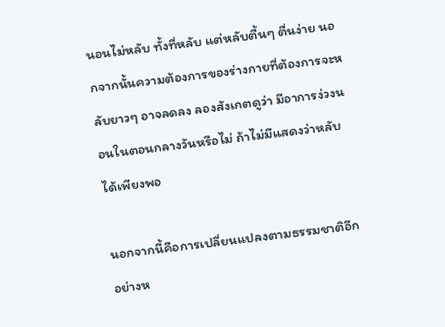นอนไม่หลับ ทั้งที่หลับ แต่หลับตื้นๆ ตื่นง่าย นอกจากนั้นความต้องการของร่างกายที่ต้องการจะหลับยาวๆ อาจลดลง ลองสังเกตดูว่า มีอาการง่วงนอนในตอนกลางวันหรือไม่ ถ้าไม่มีแสดงว่าหลับได้เพียงพอ

นอกจากนี้คือการเปลี่ยนแปลงตามธรรมชาติอีกอย่างห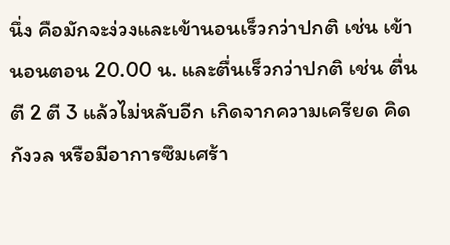นึ่ง คือมักจะง่วงและเข้านอนเร็วกว่าปกติ เช่น เข้านอนตอน 20.00 น. และตื่นเร็วกว่าปกติ เช่น ตื่นตี 2 ตี 3 แล้วไม่หลับอีก เกิดจากความเครียด คิดกังวล หรือมีอาการซึมเศร้า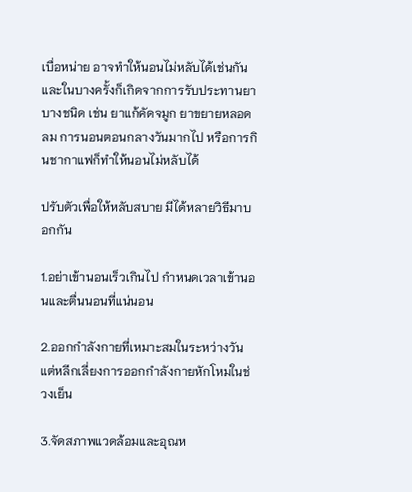เบื่อหน่าย อาจทำให้นอนไม่หลับได้เช่นกัน และในบางครั้งก็เกิดจากการรับประทานยาบางชนิด เช่น ยาแก้คัดจมูก ยาขยายหลอดลม การนอนตอนกลางวันมากไป หรือการกินชากาแฟก็ทำให้นอนไม่หลับได้

ปรับตัวเพื่อให้หลับสบาย มีได้หลายวิธีมาบอกกัน

1.อย่าเข้านอนเร็วเกินไป กำหนดเวลาเข้านอนและตื่นนอนที่แน่นอน

2.ออกกำลังกายที่เหมาะสมในระหว่างวัน แต่หลีกเลี่ยงการออกกำลังกายหักโหมในช่วงเย็น

3.จัดสภาพแวดล้อมและอุณห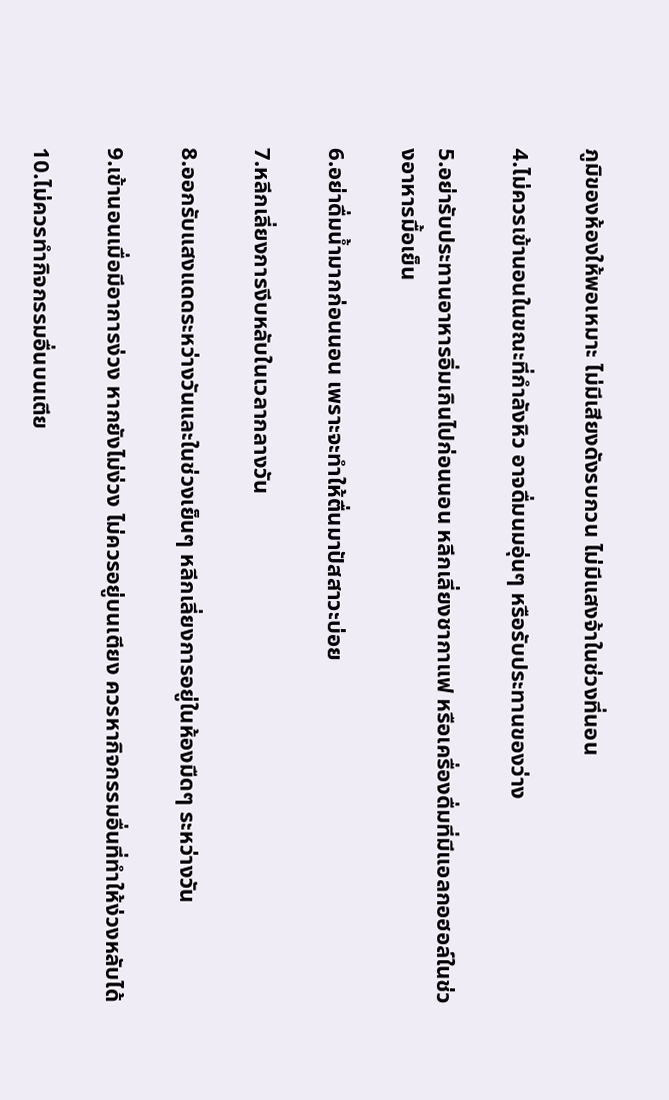ภูมิของห้องให้พอเหมาะ ไม่มีเสียงดังรบกวน ไม่มีแสงจ้าในช่วงที่นอน

4.ไม่ควรเข้านอนในขณะที่กำลังหิว อาจดื่มนมอุ่นๆ หรือรับประทานของว่าง

5.อย่ารับประทานอาหารอิ่มเกินไปก่อนนอน หลีกเลี่ยงชากาแฟ หรือเครื่องดื่มที่มีแอลกอฮอล์ในช่วงอาหารมื้อเย็น

6.อย่าดื่มน้ำมากก่อนนอน เพราะจะทำให้ตื่นมาปัสสาวะบ่อย

7.หลีกเลี่ยงการงีบหลับในเวลากลางวัน

8.ออกรับแสงแดดระหว่างวันและในช่วงเย็นๆ หลีกเลี่ยงการอยู่ในห้องมืดๆ ระหว่างวัน

9.เข้านอนเมื่อมีอาการง่วง หากยังไม่ง่วง ไม่ควรอยู่บนเตียง ควรหากิจกรรมอื่นที่ทำให้ง่วงหลับได้

10.ไม่ควรทำกิจกรรมอื่นบนเตีย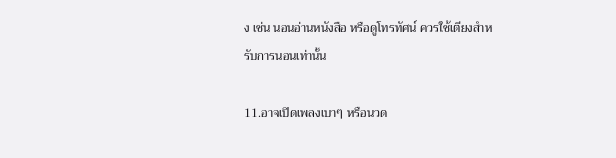ง เช่น นอนอ่านหนังสือ หรือดูโทรทัศน์ ควรใช้เตียงสำหรับการนอนเท่านั้น

11.อาจเปิดเพลงเบาๆ หรือนวด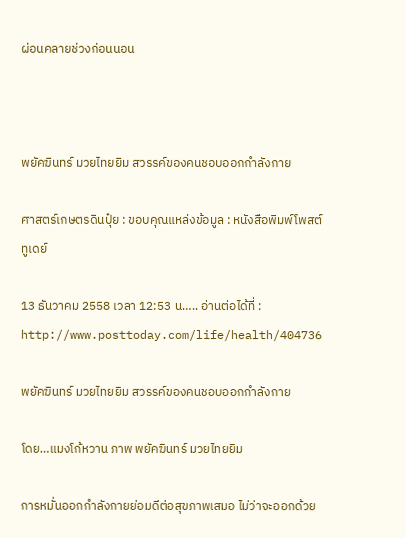ผ่อนคลายช่วงก่อนนอน



พยัคฆินทร์ มวยไทยยิม สวรรค์ของคนชอบออกกำลังกาย

ศาสตร์เกษตรดินปุ๋ย : ขอบคุณแหล่งข้อมูล : หนังสือพิมพ์โพสต์ทูเดย์

13 ธันวาคม 2558 เวลา 12:53 น….. อ่านต่อได้ที่ : http://www.posttoday.com/life/health/404736

พยัคฆินทร์ มวยไทยยิม สวรรค์ของคนชอบออกกำลังกาย

โดย…แมงโก้หวาน ภาพ พยัคฆินทร์ มวยไทยยิม

การหมั่นออกกำลังกายย่อมดีต่อสุขภาพเสมอ ไม่ว่าจะออกด้วย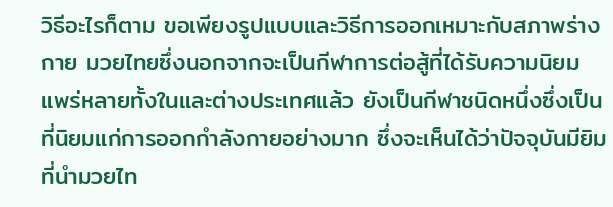วิธีอะไรก็ตาม ขอเพียงรูปแบบและวิธีการออกเหมาะกับสภาพร่างกาย มวยไทยซึ่งนอกจากจะเป็นกีฬาการต่อสู้ที่ได้รับความนิยมแพร่หลายทั้งในและต่างประเทศแล้ว ยังเป็นกีฬาชนิดหนึ่งซึ่งเป็นที่นิยมแก่การออกกำลังกายอย่างมาก ซึ่งจะเห็นได้ว่าปัจจุบันมียิมที่นำมวยไท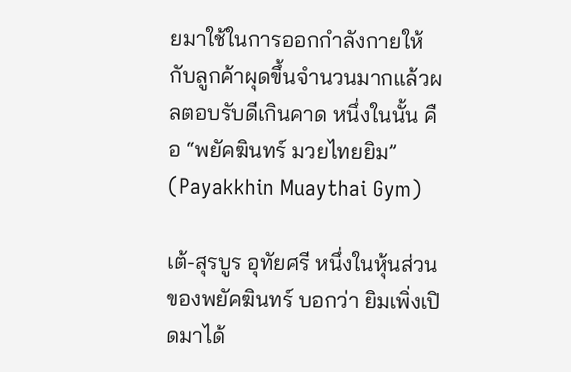ยมาใช้ในการออกกำลังกายให้กับลูกค้าผุดขึ้นจำนวนมากแล้วผลตอบรับดีเกินคาด หนึ่งในนั้น คือ “พยัคฆินทร์ มวยไทยยิม” (Payakkhin Muaythai Gym)

เต้-สุรบูร อุทัยศรี หนึ่งในหุ้นส่วนของพยัคฆินทร์ บอกว่า ยิมเพิ่งเปิดมาได้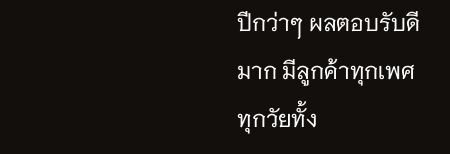ปีกว่าๆ ผลตอบรับดีมาก มีลูกค้าทุกเพศทุกวัยทั้ง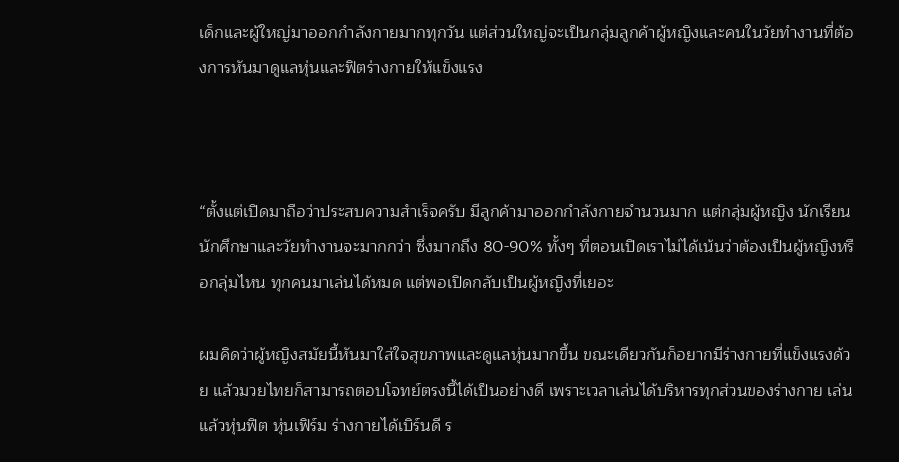เด็กและผู้ใหญ่มาออกกำลังกายมากทุกวัน แต่ส่วนใหญ่จะเป็นกลุ่มลูกค้าผู้หญิงและคนในวัยทำงานที่ต้องการหันมาดูแลหุ่นและฟิตร่างกายให้แข็งแรง



“ตั้งแต่เปิดมาถือว่าประสบความสำเร็จครับ มีลูกค้ามาออกกำลังกายจำนวนมาก แต่กลุ่มผู้หญิง นักเรียน นักศึกษาและวัยทำงานจะมากกว่า ซึ่งมากถึง 80-90% ทั้งๆ ที่ตอนเปิดเราไม่ได้เน้นว่าต้องเป็นผู้หญิงหรือกลุ่มไหน ทุกคนมาเล่นได้หมด แต่พอเปิดกลับเป็นผู้หญิงที่เยอะ

ผมคิดว่าผู้หญิงสมัยนี้หันมาใส่ใจสุขภาพและดูแลหุ่นมากขึ้น ขณะเดียวกันก็อยากมีร่างกายที่แข็งแรงด้วย แล้วมวยไทยก็สามารถตอบโจทย์ตรงนี้ได้เป็นอย่างดี เพราะเวลาเล่นได้บริหารทุกส่วนของร่างกาย เล่นแล้วหุ่นฟิต หุ่นเฟิร์ม ร่างกายได้เบิร์นดี ร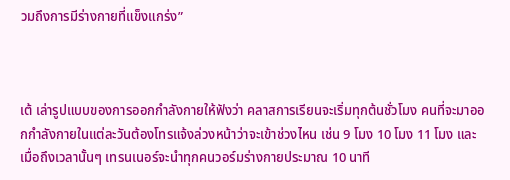วมถึงการมีร่างกายที่แข็งแกร่ง”



เต้ เล่ารูปแบบของการออกกำลังกายให้ฟังว่า คลาสการเรียนจะเริ่มทุกต้นชั่วโมง คนที่จะมาออกกำลังกายในแต่ละวันต้องโทรแจ้งล่วงหน้าว่าจะเข้าช่วงไหน เช่น 9 โมง 10 โมง 11 โมง และเมื่อถึงเวลานั้นๆ เทรนเนอร์จะนำทุกคนวอร์มร่างกายประมาณ 10 นาที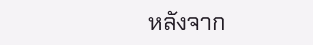หลังจาก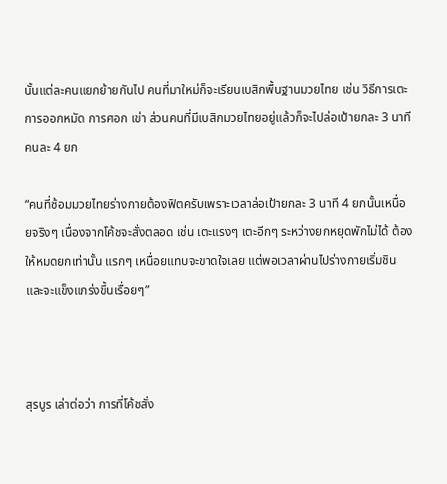นั้นแต่ละคนแยกย้ายกันไป คนที่มาใหม่ก็จะเรียนเบสิกพื้นฐานมวยไทย เช่น วิธีการเตะ การออกหมัด การศอก เข่า ส่วนคนที่มีเบสิกมวยไทยอยู่แล้วก็จะไปล่อเป้ายกละ 3 นาที คนละ 4 ยก

“คนที่ซ้อมมวยไทยร่างกายต้องฟิตครับเพราะเวลาล่อเป้ายกละ 3 นาที 4 ยกนั้นเหนื่อยจริงๆ เนื่องจากโค้ชจะสั่งตลอด เช่น เตะแรงๆ เตะอีกๆ ระหว่างยกหยุดพักไม่ได้ ต้องให้หมดยกเท่านั้น แรกๆ เหนื่อยแทบจะขาดใจเลย แต่พอเวลาผ่านไปร่างกายเริ่มชินและจะแข็งแกร่งขึ้นเรื่อยๆ”



สุรบูร เล่าต่อว่า การที่โค้ชสั่ง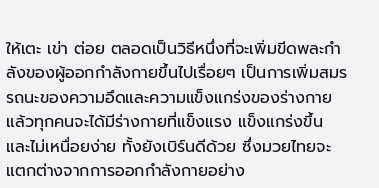ให้เตะ เข่า ต่อย ตลอดเป็นวิธีหนึ่งที่จะเพิ่มขีดพละกำลังของผู้ออกกำลังกายขึ้นไปเรื่อยๆ เป็นการเพิ่มสมรรถนะของความอึดและความแข็งแกร่งของร่างกาย แล้วทุกคนจะได้มีร่างกายที่แข็งแรง แข็งแกร่งขึ้น และไม่เหนื่อยง่าย ทั้งยังเบิร์นดีด้วย ซึ่งมวยไทยจะแตกต่างจากการออกกำลังกายอย่าง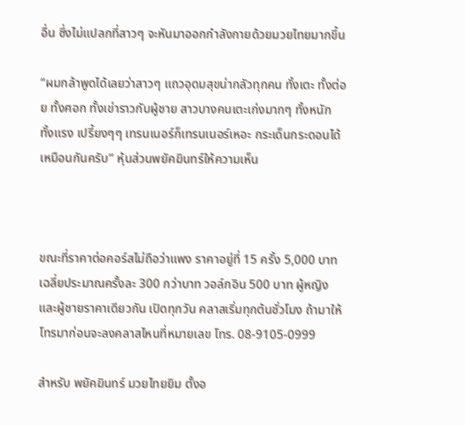อื่น ซึ่งไม่แปลกที่สาวๆ จะหันมาออกกำลังกายด้วยมวยไทยมากขึ้น

“ผมกล้าพูดได้เลยว่าสาวๆ แถวอุดมสุขน่ากลัวทุกคน ทั้งเตะ ทั้งต่อย ทั้งศอก ทั้งเข่าราวกับผู้ชาย สาวบางคนเตะเก่งมากๆ ทั้งหนัก ทั้งแรง เปรี้ยงๆๆ เทรนเนอร์ก็เทรนเนอร์เหอะ กระเด็นกระดอนได้เหมือนกันครับ” หุ้นส่วนพยัคฆินทร์ให้ความเห็น



ขณะที่ราคาต่อคอร์สไม่ถือว่าแพง ราคาอยู่ที่ 15 ครั้ง 5,000 บาท เฉลี่ยประมาณครั้งละ 300 กว่าบาท วอล์กอิน 500 บาท ผู้หญิงและผู้ชายราคาเดียวกัน เปิดทุกวัน คลาสเริ่มทุกต้นชั่วโมง ถ้ามาให้โทรมาก่อนจะลงคลาสไหนที่หมายเลข โทร. 08-9105-0999

สำหรับ พยัคฆินทร์ มวยไทยยิม ตั้งอ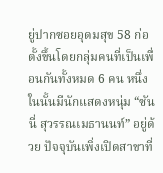ยู่ปากซอยอุดมสุข 58 ก่อตั้งขึ้นโดยกลุ่มคนที่เป็นเพื่อนกันทั้งหมด 6 คน หนึ่งในนั้นมีนักแสดงหนุ่ม “ซันนี่ สุวรรณเมธานนท์” อยู่ด้วย ปัจจุบันเพิ่งเปิดสาขาที่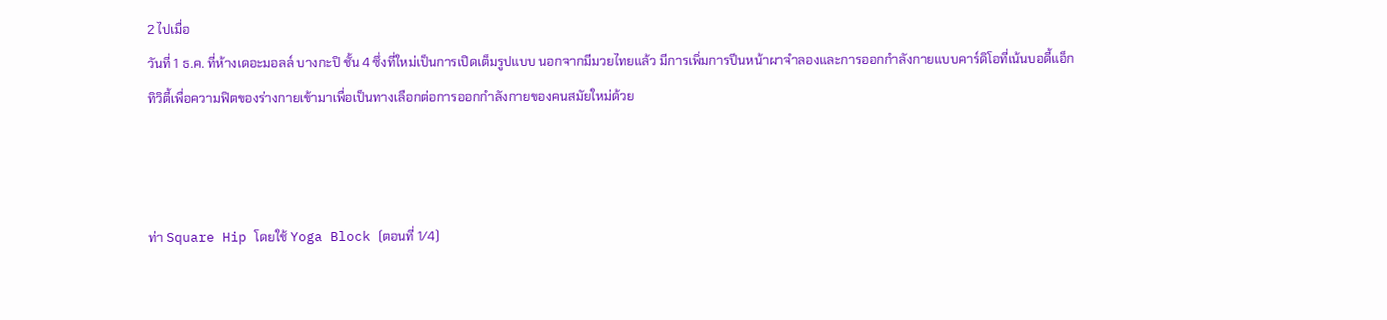2 ไปเมื่อ
วันที่ 1 ธ.ค. ที่ห้างเดอะมอลล์ บางกะปิ ชั้น 4 ซึ่งที่ใหม่เป็นการเปิดเต็มรูปแบบ นอกจากมีมวยไทยแล้ว มีการเพิ่มการปีนหน้าผาจำลองและการออกกำลังกายแบบคาร์ดิโอที่เน้นบอดี้แอ็กทิวิตี้เพื่อความฟิตของร่างกายเข้ามาเพื่อเป็นทางเลือกต่อการออกกำลังกายของคนสมัยใหม่ด้วย



ท่า Square Hip โดยใช้ Yoga Block (ตอนที่ 1/4)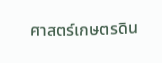ศาสตร์เกษตรดิน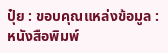ปุ๋ย : ขอบคุณแหล่งข้อมูล : หนังสือพิมพ์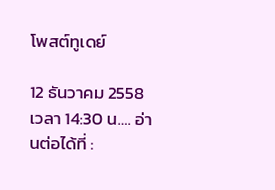โพสต์ทูเดย์

12 ธันวาคม 2558 เวลา 14:30 น…. อ่านต่อได้ที่ :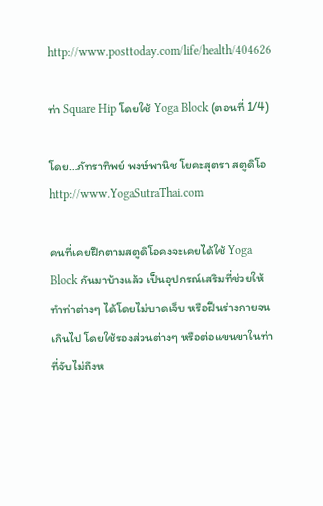http://www.posttoday.com/life/health/404626

ท่า Square Hip โดยใช้ Yoga Block (ตอนที่ 1/4)

โดย…ภัทราทิพย์ พงษ์พานิช โยคะสุตรา สตูดิโอ http://www.YogaSutraThai.com

คนที่เคยฝึกตามสตูดิโอคงจะเคยได้ใช้ Yoga Block กันมาบ้างแล้ว เป็นอุปกรณ์เสริมที่ช่วยให้ทำท่าต่างๆ ได้โดยไม่บาดเจ็บ หรือฝืนร่างกายจนเกินไป โดยใช้รองส่วนต่างๆ หรือต่อแขนขาในท่าที่จับไม่ถึงห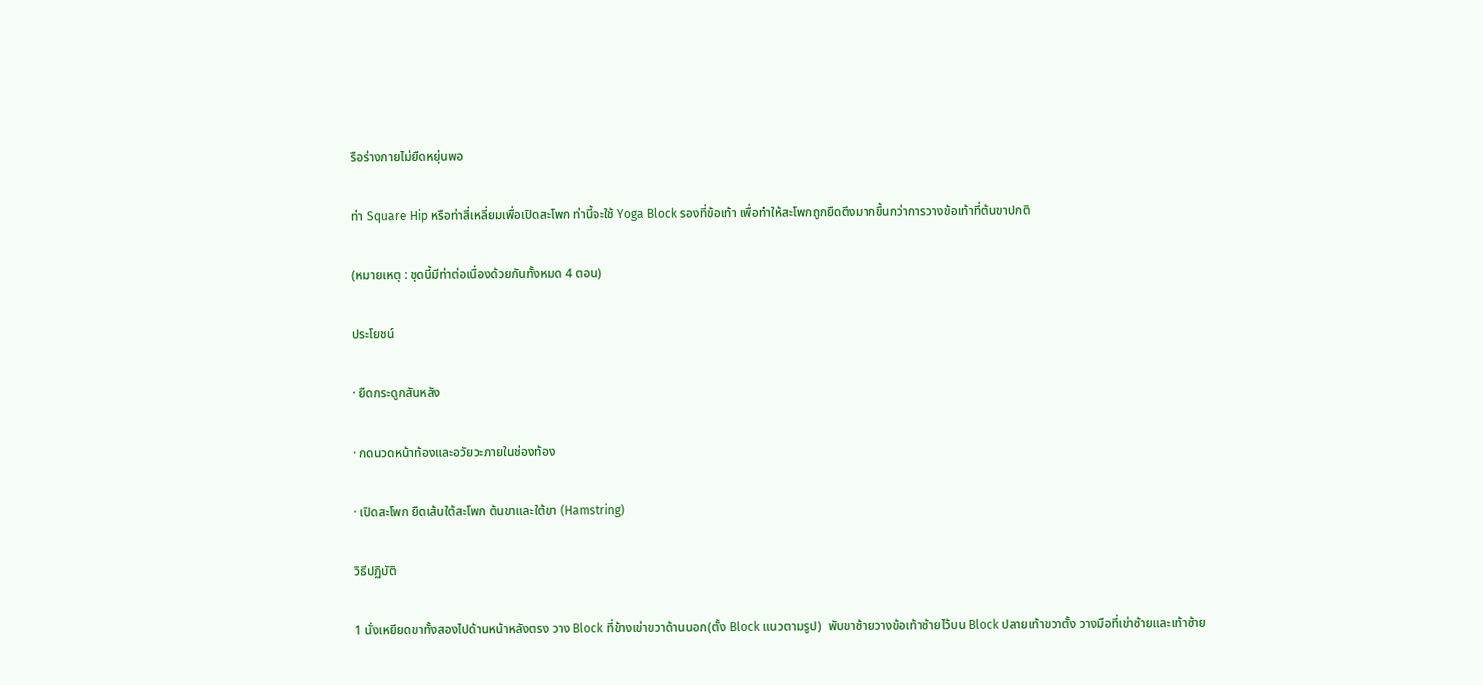รือร่างกายไม่ยืดหยุ่นพอ

ท่า Square Hip หรือท่าสี่เหลี่ยมเพื่อเปิดสะโพก ท่านี้จะใช้ Yoga Block รองที่ข้อเท้า เพื่อทำให้สะโพกถูกยืดตึงมากขึ้นกว่าการวางข้อเท้าที่ต้นขาปกติ

(หมายเหตุ : ชุดนี้มีท่าต่อเนื่องด้วยกันทั้งหมด 4 ตอน)

ประโยชน์

· ยืดกระดูกสันหลัง

· กดนวดหน้าท้องและอวัยวะภายในช่องท้อง

· เปิดสะโพก ยืดเส้นใต้สะโพก ต้นขาและใต้ขา (Hamstring)

วิธีปฏิบัติ

1 นั่งเหยียดขาทั้งสองไปด้านหน้าหลังตรง วาง Block ที่ข้างเข่าขวาด้านนอก(ตั้ง Block แนวตามรูป)  พับขาซ้ายวางข้อเท้าซ้ายไว้บน Block ปลายเท้าขวาตั้ง วางมือที่เข่าซ้ายและเท้าซ้าย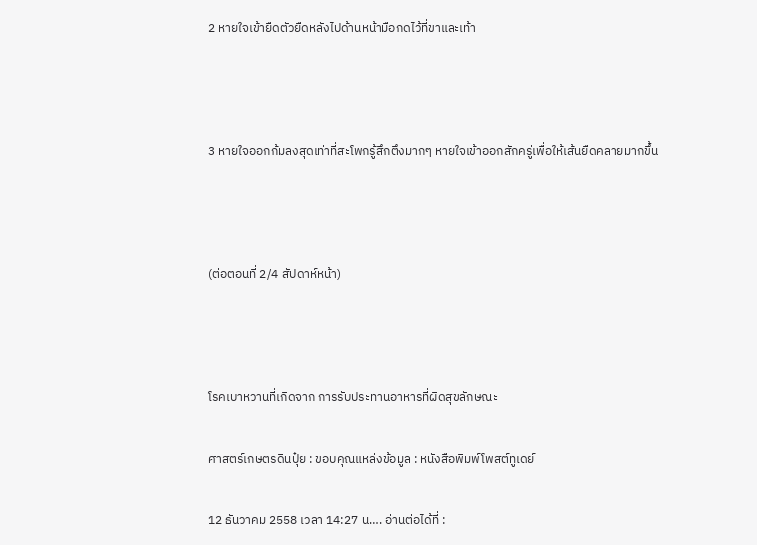2 หายใจเข้ายืดตัวยืดหลังไปด้านหน้ามือกดไว้ที่ขาและเท้า



3 หายใจออกก้มลงสุดเท่าที่สะโพกรู้สึกตึงมากๆ หายใจเข้าออกสักครู่เพื่อให้เส้นยืดคลายมากขึ้น



(ต่อตอนที่ 2/4 สัปดาห์หน้า)



โรคเบาหวานที่เกิดจาก การรับประทานอาหารที่ผิดสุขลักษณะ

ศาสตร์เกษตรดินปุ๋ย : ขอบคุณแหล่งข้อมูล : หนังสือพิมพ์โพสต์ทูเดย์

12 ธันวาคม 2558 เวลา 14:27 น…. อ่านต่อได้ที่ :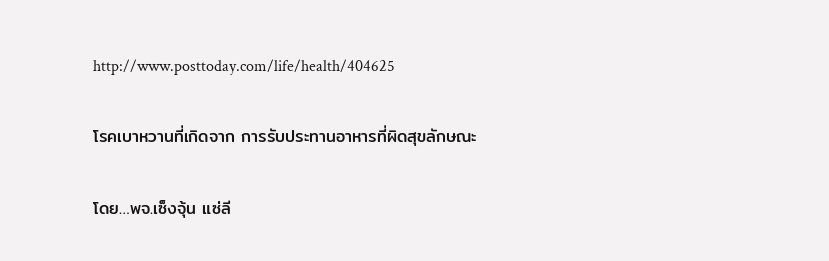http://www.posttoday.com/life/health/404625

โรคเบาหวานที่เกิดจาก การรับประทานอาหารที่ผิดสุขลักษณะ

โดย…พจ.เซ็งจุ้น แซ่ลี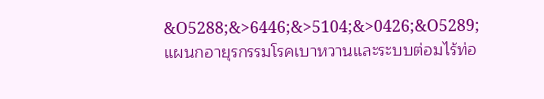&O5288;&>6446;&>5104;&>0426;&O5289; แผนกอายุรกรรมโรคเบาหวานและระบบต่อมไร้ท่อ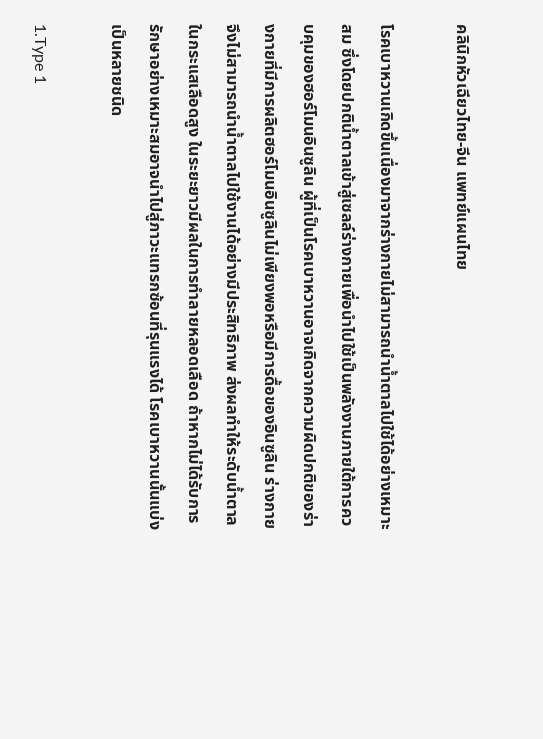คลินิกหัวเฉียวไทย-จีน แพทย์แผนไทย

โรคเบาหวานเกิดขึ้นเนื่องมาจากร่างกายไม่สามารถนำน้ำตาลไปใช้ได้อย่างเหมาะสม ซึ่งโดยปกติน้ำตาลเข้าสู่เซลล์ร่างกายเพื่อนำไปใช้เป็นพลังงานภายใต้การควบคุมของฮอร์โมนอินซูลิน ผู้ที่เป็นโรคเบาหวานอาจเกิดจากความผิดปกติของร่างกายที่มีการผลิตฮอร์โมนอินซูลินไม่เพียงพอหรือมีการดื้อของอินซูลิน ร่างกายจึงไม่สามารถนำน้ำตาลไปใช้งานได้อย่างมีประสิทธิภาพ ส่งผลทำให้ระดับน้ำตาลในกระแสเลือดสูง ในระยะยาวมีผลในการทำลายหลอดเลือด ถ้าหากไม่ได้รับการรักษาอย่างเหมาะสมอาจนำไปสู่ภาวะแทรกซ้อนที่รุนแรงได้ โรคเบาหวานนั้นแบ่งเป็นหลายชนิด

1.Type 1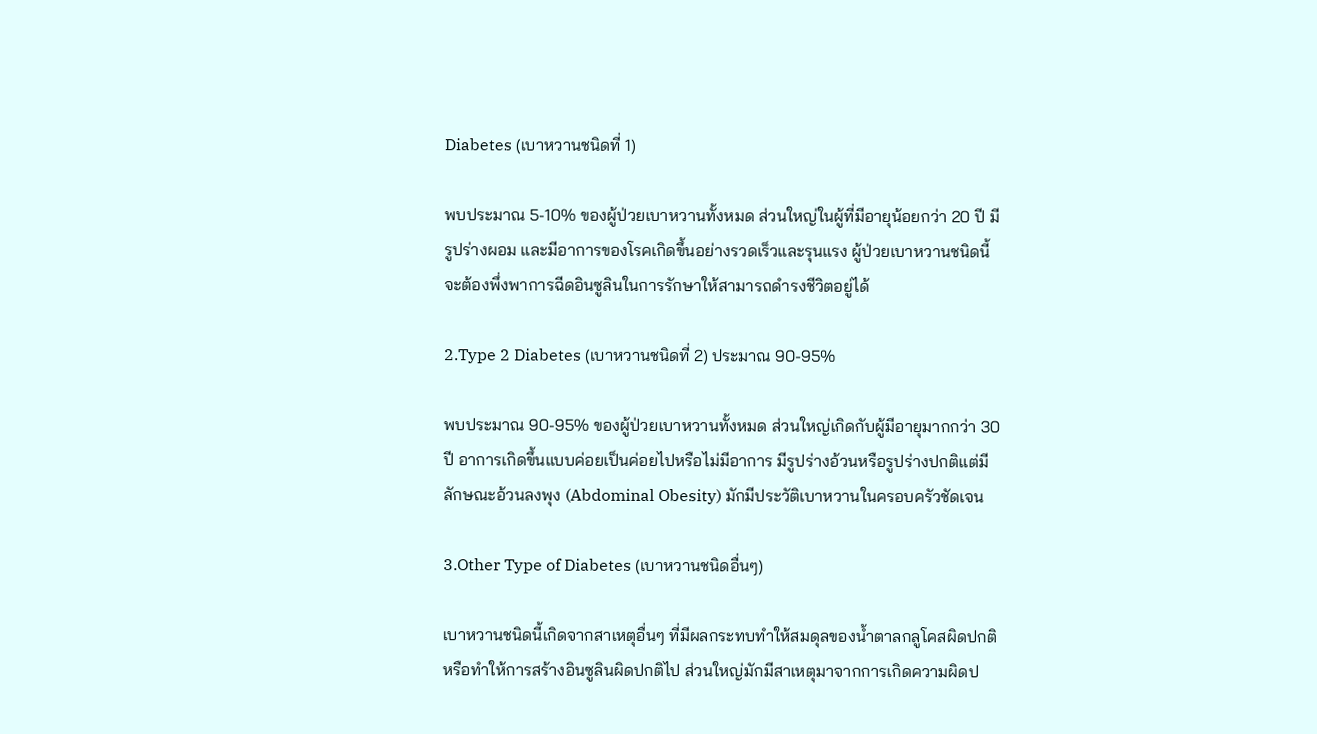Diabetes (เบาหวานชนิดที่ 1)

พบประมาณ 5-10% ของผู้ป่วยเบาหวานทั้งหมด ส่วนใหญ่ในผู้ที่มีอายุน้อยกว่า 20 ปี มีรูปร่างผอม และมีอาการของโรคเกิดขึ้นอย่างรวดเร็วและรุนแรง ผู้ป่วยเบาหวานชนิดนี้จะต้องพึ่งพาการฉีดอินซูลินในการรักษาให้สามารถดำรงชีวิตอยู่ได้

2.Type 2 Diabetes (เบาหวานชนิดที่ 2) ประมาณ 90-95%

พบประมาณ 90-95% ของผู้ป่วยเบาหวานทั้งหมด ส่วนใหญ่เกิดกับผู้มีอายุมากกว่า 30 ปี อาการเกิดขึ้นแบบค่อยเป็นค่อยไปหรือไม่มีอาการ มีรูปร่างอ้วนหรือรูปร่างปกติแต่มีลักษณะอ้วนลงพุง (Abdominal Obesity) มักมีประวัติเบาหวานในครอบครัวชัดเจน

3.Other Type of Diabetes (เบาหวานชนิดอื่นๆ)

เบาหวานชนิดนี้เกิดจากสาเหตุอื่นๆ ที่มีผลกระทบทำให้สมดุลของน้ำตาลกลูโคสผิดปกติ หรือทำให้การสร้างอินซูลินผิดปกติไป ส่วนใหญ่มักมีสาเหตุมาจากการเกิดความผิดป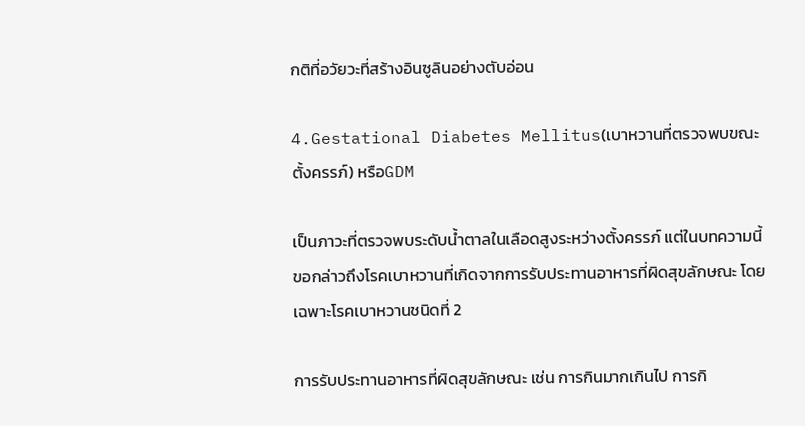กติที่อวัยวะที่สร้างอินซูลินอย่างตับอ่อน

4.Gestational Diabetes Mellitus(เบาหวานที่ตรวจพบขณะตั้งครรภ์) หรือGDM

เป็นภาวะที่ตรวจพบระดับน้ำตาลในเลือดสูงระหว่างตั้งครรภ์ แต่ในบทความนี้ขอกล่าวถึงโรคเบาหวานที่เกิดจากการรับประทานอาหารที่ผิดสุขลักษณะ โดยเฉพาะโรคเบาหวานชนิดที่ 2

การรับประทานอาหารที่ผิดสุขลักษณะ เช่น การกินมากเกินไป การกิ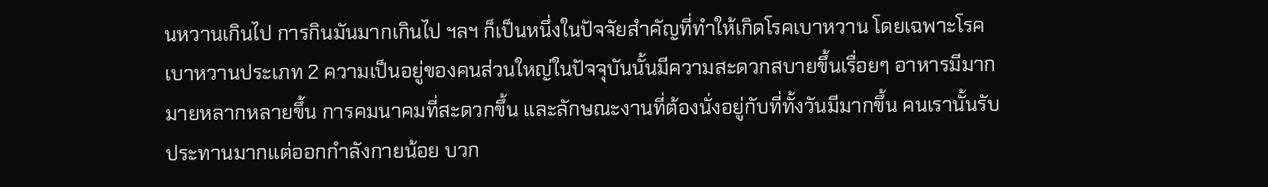นหวานเกินไป การกินมันมากเกินไป ฯลฯ ก็เป็นหนึ่งในปัจจัยสำคัญที่ทำให้เกิดโรคเบาหวาน โดยเฉพาะโรคเบาหวานประเภท 2 ความเป็นอยู่ของคนส่วนใหญ่ในปัจจุบันนั้นมีความสะดวกสบายขึ้นเรื่อยๆ อาหารมีมากมายหลากหลายขึ้น การคมนาคมที่สะดวกขึ้น และลักษณะงานที่ต้องนั่งอยู่กับที่ทั้งวันมีมากขึ้น คนเรานั้นรับประทานมากแต่ออกกำลังกายน้อย บวก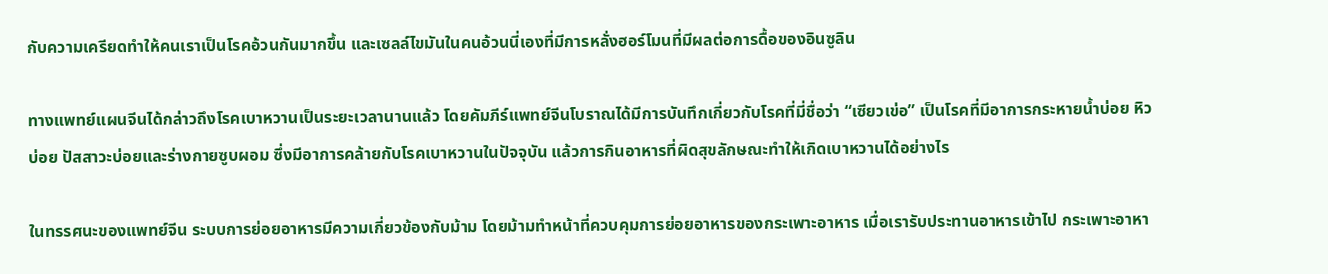กับความเครียดทำให้คนเราเป็นโรคอ้วนกันมากขึ้น และเซลล์ไขมันในคนอ้วนนี่เองที่มีการหลั่งฮอร์โมนที่มีผลต่อการดื้อของอินซูลิน

ทางแพทย์แผนจีนได้กล่าวถึงโรคเบาหวานเป็นระยะเวลานานแล้ว โดยคัมภีร์แพทย์จีนโบราณได้มีการบันทึกเกี่ยวกับโรคที่มี่ชื่อว่า “เซียวเข่อ” เป็นโรคที่มีอาการกระหายน้ำบ่อย หิวบ่อย ปัสสาวะบ่อยและร่างกายซูบผอม ซึ่งมีอาการคล้ายกับโรคเบาหวานในปัจจุบัน แล้วการกินอาหารที่ผิดสุขลักษณะทำให้เกิดเบาหวานได้อย่างไร

ในทรรศนะของแพทย์จีน ระบบการย่อยอาหารมีความเกี่ยวข้องกับม้าม โดยม้ามทำหน้าที่ควบคุมการย่อยอาหารของกระเพาะอาหาร เมื่อเรารับประทานอาหารเข้าไป กระเพาะอาหา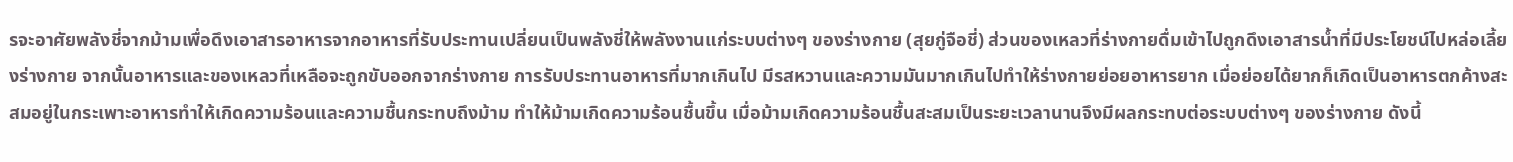รจะอาศัยพลังชี่จากม้ามเพื่อดึงเอาสารอาหารจากอาหารที่รับประทานเปลี่ยนเป็นพลังชี่ให้พลังงานแก่ระบบต่างๆ ของร่างกาย (สุยกู่จือชี่) ส่วนของเหลวที่ร่างกายดื่มเข้าไปถูกดึงเอาสารน้ำที่มีประโยชน์ไปหล่อเลี้ยงร่างกาย จากนั้นอาหารและของเหลวที่เหลือจะถูกขับออกจากร่างกาย การรับประทานอาหารที่มากเกินไป มีรสหวานและความมันมากเกินไปทำให้ร่างกายย่อยอาหารยาก เมื่อย่อยได้ยากก็เกิดเป็นอาหารตกค้างสะสมอยู่ในกระเพาะอาหารทำให้เกิดความร้อนและความชื้นกระทบถึงม้าม ทำให้ม้ามเกิดความร้อนชื้นขึ้น เมื่อม้ามเกิดความร้อนชื้นสะสมเป็นระยะเวลานานจึงมีผลกระทบต่อระบบต่างๆ ของร่างกาย ดังนี้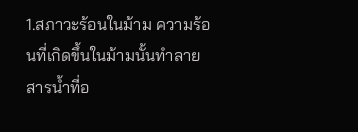1.สภาวะร้อนในม้าม ความร้อนที่เกิดขึ้นในม้ามนั้นทำลายสารน้ำที่อ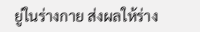ยู่ในร่างกาย ส่งผลให้ร่าง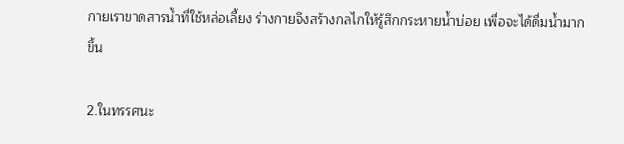กายเราขาดสารน้ำที่ใช้หล่อเลี้ยง ร่างกายจึงสร้างกลไกให้รู้สึกกระหายน้ำบ่อย เพื่อจะได้ดื่มน้ำมากขึ้น

2.ในทรรศนะ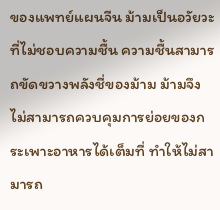ของแพทย์แผนจีน ม้ามเป็นอวัยวะที่ไม่ชอบความชื้น ความชื้นสามารถขัดขวางพลังชี่ของม้าม ม้ามจึงไม่สามารถควบคุมการย่อยของกระเพาะอาหารได้เต็มที่ ทำให้ไม่สามารถ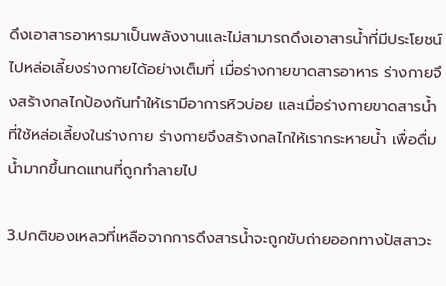ดึงเอาสารอาหารมาเป็นพลังงานและไม่สามารถดึงเอาสารน้ำที่มีประโยชน์ไปหล่อเลี้ยงร่างกายได้อย่างเต็มที่ เมื่อร่างกายขาดสารอาหาร ร่างกายจึงสร้างกลไกป้องกันทำให้เรามีอาการหิวบ่อย และเมื่อร่างกายขาดสารน้ำที่ใช้หล่อเลี้ยงในร่างกาย ร่างกายจึงสร้างกลไกให้เรากระหายน้ำ เพื่อดื่มน้ำมากขึ้นทดแทนที่ถูกทำลายไป

3.ปกติของเหลวที่เหลือจากการดึงสารน้ำจะถูกขับถ่ายออกทางปัสสาวะ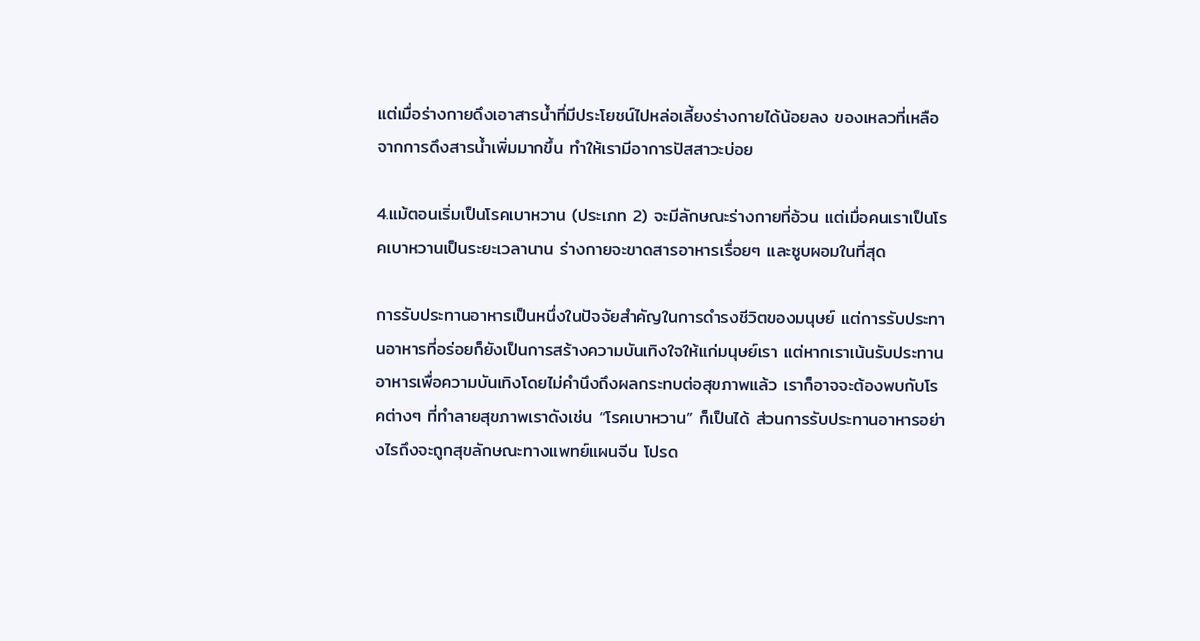แต่เมื่อร่างกายดึงเอาสารน้ำที่มีประโยชน์ไปหล่อเลี้ยงร่างกายได้น้อยลง ของเหลวที่เหลือจากการดึงสารน้ำเพิ่มมากขึ้น ทำให้เรามีอาการปัสสาวะบ่อย

4.แม้ตอนเริ่มเป็นโรคเบาหวาน (ประเภท 2) จะมีลักษณะร่างกายที่อ้วน แต่เมื่อคนเราเป็นโรคเบาหวานเป็นระยะเวลานาน ร่างกายจะขาดสารอาหารเรื่อยๆ และซูบผอมในที่สุด

การรับประทานอาหารเป็นหนึ่งในปัจจัยสำคัญในการดำรงชีวิตของมนุษย์ แต่การรับประทานอาหารที่อร่อยก็ยังเป็นการสร้างความบันเทิงใจให้แก่มนุษย์เรา แต่หากเราเน้นรับประทานอาหารเพื่อความบันเทิงโดยไม่คำนึงถึงผลกระทบต่อสุขภาพแล้ว เราก็อาจจะต้องพบกับโรคต่างๆ ที่ทำลายสุขภาพเราดังเช่น “โรคเบาหวาน” ก็เป็นได้ ส่วนการรับประทานอาหารอย่างไรถึงจะถูกสุขลักษณะทางแพทย์แผนจีน โปรด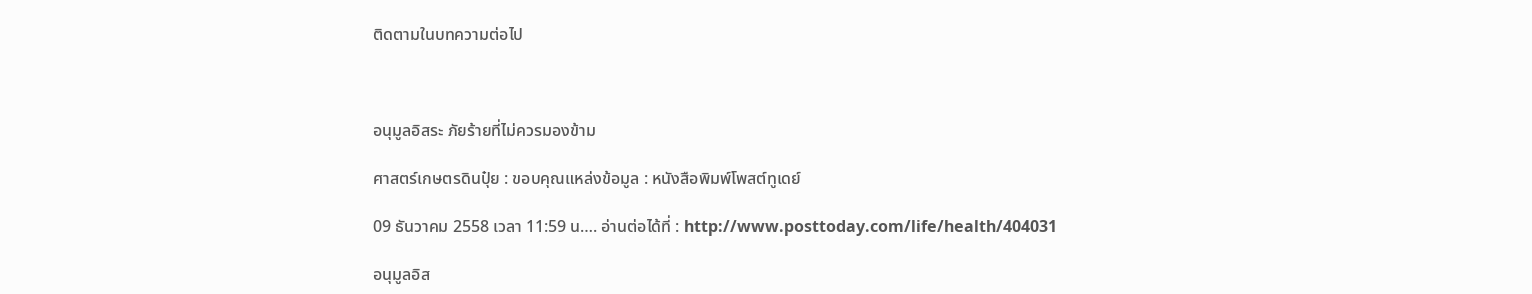ติดตามในบทความต่อไป



อนุมูลอิสระ ภัยร้ายที่ไม่ควรมองข้าม

ศาสตร์เกษตรดินปุ๋ย : ขอบคุณแหล่งข้อมูล : หนังสือพิมพ์โพสต์ทูเดย์

09 ธันวาคม 2558 เวลา 11:59 น…. อ่านต่อได้ที่ : http://www.posttoday.com/life/health/404031

อนุมูลอิส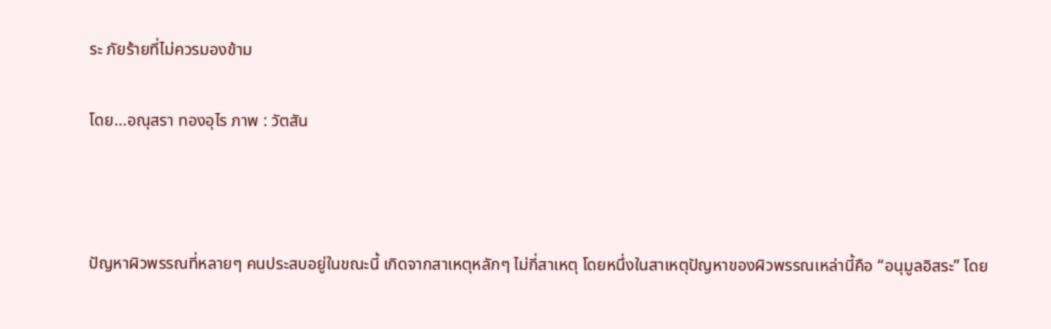ระ ภัยร้ายที่ไม่ควรมองข้าม

โดย…อณุสรา ทองอุไร ภาพ : วัตสัน



ปัญหาผิวพรรณที่หลายๆ คนประสบอยู่ในขณะนี้ เกิดจากสาเหตุหลักๆ ไม่กี่สาเหตุ โดยหนึ่งในสาเหตุปัญหาของผิวพรรณเหล่านี้คือ “อนุมูลอิสระ” โดย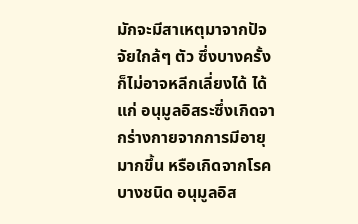มักจะมีสาเหตุมาจากปัจจัยใกล้ๆ ตัว ซึ่งบางครั้งก็ไม่อาจหลีกเลี่ยงได้ ได้แก่ อนุมูลอิสระซึ่งเกิดจากร่างกายจากการมีอายุมากขึ้น หรือเกิดจากโรคบางชนิด อนุมูลอิส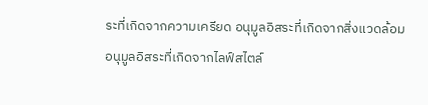ระที่เกิดจากความเครียด อนุมูลอิสระที่เกิดจากสิ่งแวดล้อม อนุมูลอิสระที่เกิดจากไลฟ์สไตล์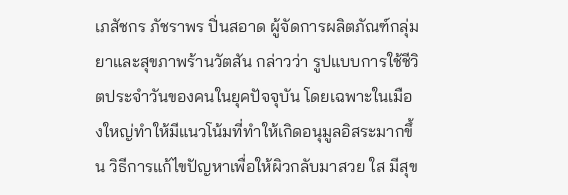เภสัชกร ภัชราพร ปิ่นสอาด ผู้จัดการผลิตภัณฑ์กลุ่มยาและสุขภาพร้านวัตสัน กล่าวว่า รูปแบบการใช้ชีวิตประจำวันของคนในยุคปัจจุบัน โดยเฉพาะในเมืองใหญ่ทำให้มีแนวโน้มที่ทำให้เกิดอนุมูลอิสระมากขึ้น วิธีการแก้ไขปัญหาเพื่อให้ผิวกลับมาสวย ใส มีสุข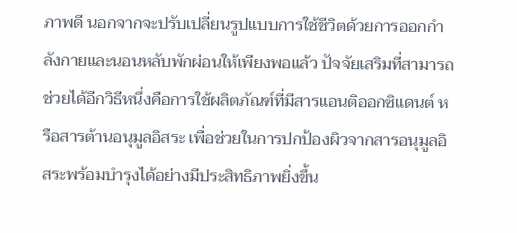ภาพดี นอกจากจะปรับเปลี่ยนรูปแบบการใช้ชีวิตด้วยการออกกำลังกายและนอนหลับพักผ่อนให้เพียงพอแล้ว ปัจจัยเสริมที่สามารถช่วยได้อีกวิธีหนึ่งคือการใช้ผลิตภัณฑ์ที่มีสารแอนติออกซิแดนต์ หรือสารต้านอนุมูลอิสระ เพื่อช่วยในการปกป้องผิวจากสารอนุมูลอิสระพร้อมบำรุงได้อย่างมีประสิทธิภาพยิ่งขึ้น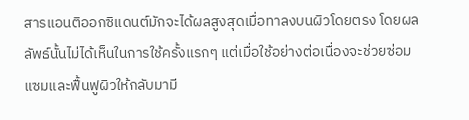สารแอนติออกซิแดนต์มักจะได้ผลสูงสุดเมื่อทาลงบนผิวโดยตรง โดยผลลัพธ์นั้นไม่ได้เห็นในการใช้ครั้งแรกๆ แต่เมื่อใช้อย่างต่อเนื่องจะช่วยซ่อมแซมและฟื้นฟูผิวให้กลับมามี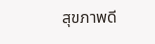สุขภาพดี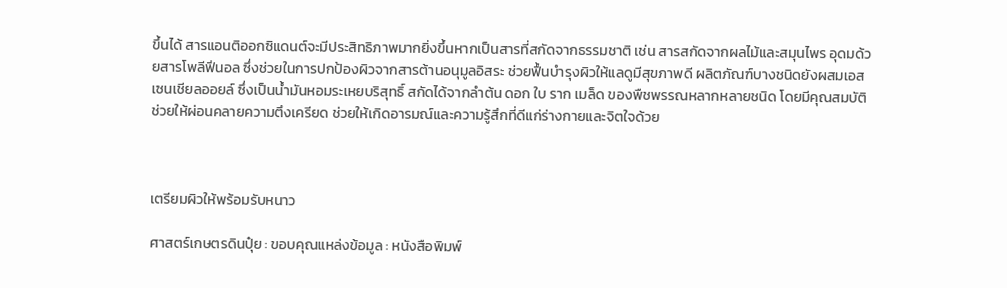ขึ้นได้ สารแอนติออกซิแดนต์จะมีประสิทธิภาพมากยิ่งขึ้นหากเป็นสารที่สกัดจากธรรมชาติ เช่น สารสกัดจากผลไม้และสมุนไพร อุดมด้วยสารโพลีฟีนอล ซึ่งช่วยในการปกป้องผิวจากสารต้านอนุมูลอิสระ ช่วยฟื้นบำรุงผิวให้แลดูมีสุขภาพดี ผลิตภัณฑ์บางชนิดยังผสมเอสเซนเชียลออยล์ ซึ่งเป็นน้ำมันหอมระเหยบริสุทธิ์ สกัดได้จากลำต้น ดอก ใบ ราก เมล็ด ของพืชพรรณหลากหลายชนิด โดยมีคุณสมบัติช่วยให้ผ่อนคลายความตึงเครียด ช่วยให้เกิดอารมณ์และความรู้สึกที่ดีแก่ร่างกายและจิตใจด้วย



เตรียมผิวให้พร้อมรับหนาว

ศาสตร์เกษตรดินปุ๋ย : ขอบคุณแหล่งข้อมูล : หนังสือพิมพ์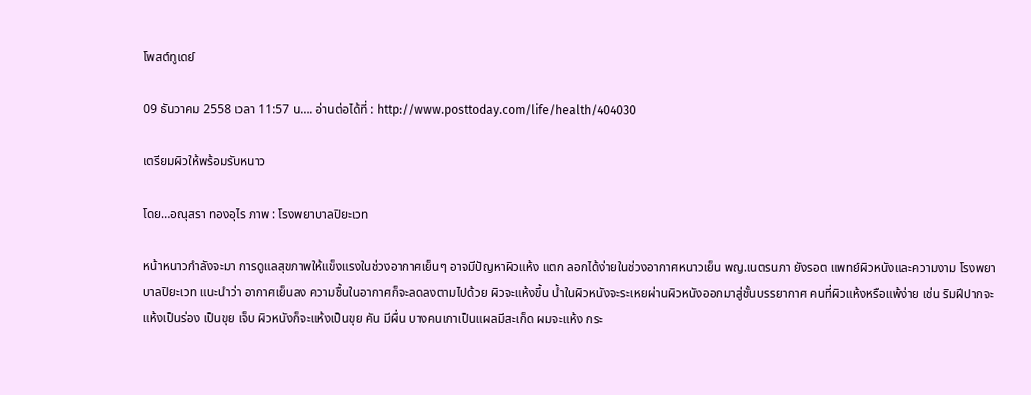โพสต์ทูเดย์

09 ธันวาคม 2558 เวลา 11:57 น…. อ่านต่อได้ที่ : http://www.posttoday.com/life/health/404030

เตรียมผิวให้พร้อมรับหนาว

โดย…อณุสรา ทองอุไร ภาพ : โรงพยาบาลปิยะเวท

หน้าหนาวกำลังจะมา การดูแลสุขภาพให้แข็งแรงในช่วงอากาศเย็นๆ อาจมีปัญหาผิวแห้ง แตก ลอกได้ง่ายในช่วงอากาศหนาวเย็น พญ.เนตรนภา ยังรอต แพทย์ผิวหนังและความงาม โรงพยาบาลปิยะเวท แนะนำว่า อากาศเย็นลง ความชื้นในอากาศก็จะลดลงตามไปด้วย ผิวจะแห้งขึ้น น้ำในผิวหนังจะระเหยผ่านผิวหนังออกมาสู่ชั้นบรรยากาศ คนที่ผิวแห้งหรือแพ้ง่าย เช่น ริมฝีปากจะแห้งเป็นร่อง เป็นขุย เจ็บ ผิวหนังก็จะแห้งเป็นขุย คัน มีผื่น บางคนเกาเป็นแผลมีสะเก็ด ผมจะแห้ง กระ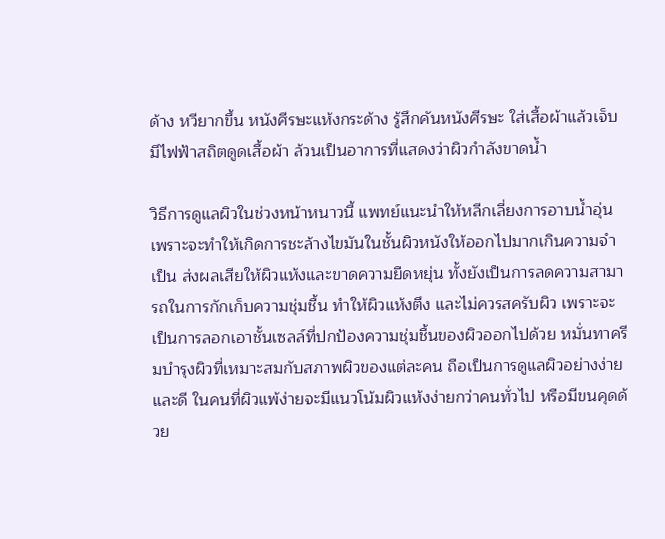ด้าง หวียากขึ้น หนังศีรษะแห้งกระด้าง รู้สึกคันหนังศีรษะ ใส่เสื้อผ้าแล้วเจ็บ มีไฟฟ้าสถิตดูดเสื้อผ้า ล้วนเป็นอาการที่แสดงว่าผิวกำลังขาดน้ำ

วิธีการดูแลผิวในช่วงหน้าหนาวนี้ แพทย์แนะนำให้หลีกเลี่ยงการอาบน้ำอุ่น เพราะจะทำให้เกิดการชะล้างไขมันในชั้นผิวหนังให้ออกไปมากเกินความจำเป็น ส่งผลเสียให้ผิวแห้งและขาดความยืดหยุ่น ทั้งยังเป็นการลดความสามารถในการกักเก็บความชุ่มชื้น ทำให้ผิวแห้งตึง และไม่ควรสครับผิว เพราะจะเป็นการลอกเอาชั้นเซลล์ที่ปกป้องความชุ่มชื้นของผิวออกไปด้วย หมั่นทาครีมบำรุงผิวที่เหมาะสมกับสภาพผิวของแต่ละคน ถือเป็นการดูแลผิวอย่างง่ายและดี ในคนที่ผิวแพ้ง่ายจะมีแนวโน้มผิวแห้งง่ายกว่าคนทั่วไป หรือมีขนคุดด้วย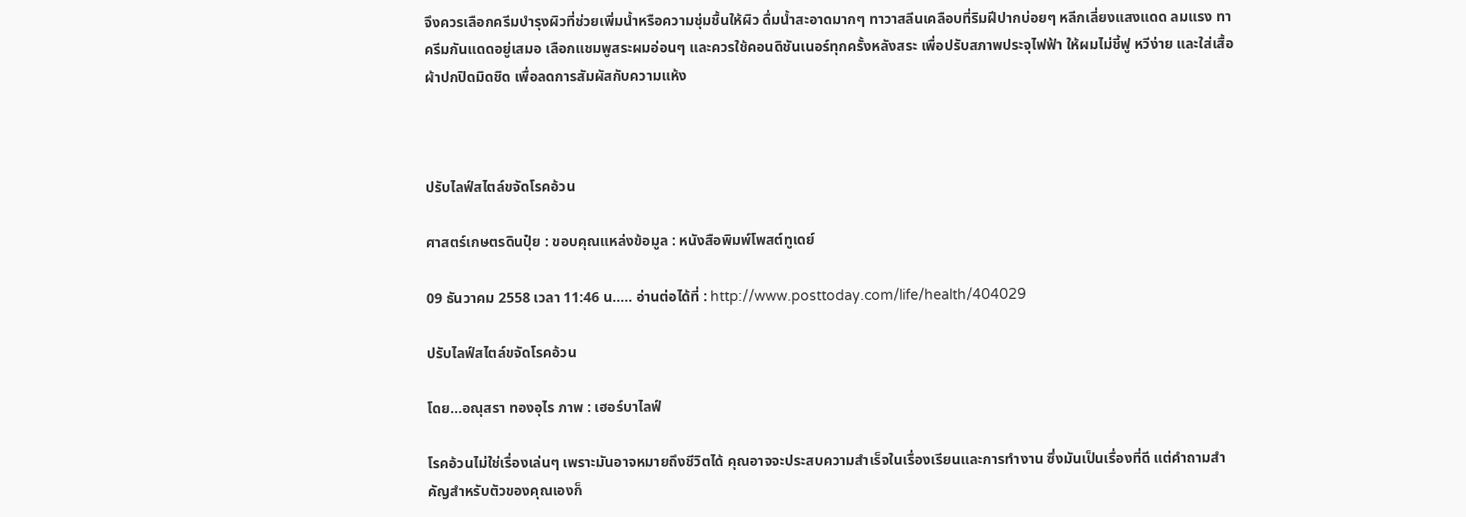จึงควรเลือกครีมบำรุงผิวที่ช่วยเพิ่มน้ำหรือความชุ่มชื้นให้ผิว ดื่มน้ำสะอาดมากๆ ทาวาสลีนเคลือบที่ริมฝีปากบ่อยๆ หลีกเลี่ยงแสงแดด ลมแรง ทาครีมกันแดดอยู่เสมอ เลือกแชมพูสระผมอ่อนๆ และควรใช้คอนดิชันเนอร์ทุกครั้งหลังสระ เพื่อปรับสภาพประจุไฟฟ้า ให้ผมไม่ชี้ฟู หวีง่าย และใส่เสื้อผ้าปกปิดมิดชิด เพื่อลดการสัมผัสกับความแห้ง



ปรับไลฟ์สไตล์ขจัดโรคอ้วน

ศาสตร์เกษตรดินปุ๋ย : ขอบคุณแหล่งข้อมูล : หนังสือพิมพ์โพสต์ทูเดย์

09 ธันวาคม 2558 เวลา 11:46 น….. อ่านต่อได้ที่ : http://www.posttoday.com/life/health/404029

ปรับไลฟ์สไตล์ขจัดโรคอ้วน

โดย…อณุสรา ทองอุไร ภาพ : เฮอร์บาไลฟ์

โรคอ้วนไม่ใช่เรื่องเล่นๆ เพราะมันอาจหมายถึงชีวิตได้ คุณอาจจะประสบความสำเร็จในเรื่องเรียนและการทำงาน ซึ่งมันเป็นเรื่องที่ดี แต่คำถามสำคัญสำหรับตัวของคุณเองก็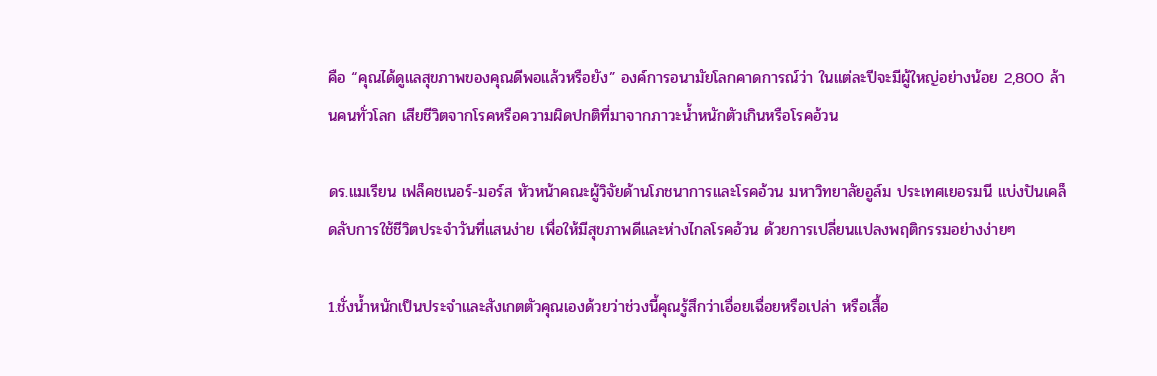คือ “คุณได้ดูแลสุขภาพของคุณดีพอแล้วหรือยัง” องค์การอนามัยโลกคาดการณ์ว่า ในแต่ละปีจะมีผู้ใหญ่อย่างน้อย 2,800 ล้านคนทั่วโลก เสียชีวิตจากโรคหรือความผิดปกติที่มาจากภาวะน้ำหนักตัวเกินหรือโรคอ้วน

ดร.แมเรียน เฟล็คชเนอร์-มอร์ส หัวหน้าคณะผู้วิจัยด้านโภชนาการและโรคอ้วน มหาวิทยาลัยอูล์ม ประเทศเยอรมนี แบ่งปันเคล็ดลับการใช้ชีวิตประจำวันที่แสนง่าย เพื่อให้มีสุขภาพดีและห่างไกลโรคอ้วน ด้วยการเปลี่ยนแปลงพฤติกรรมอย่างง่ายๆ

1.ชั่งน้ำหนักเป็นประจำและสังเกตตัวคุณเองด้วยว่าช่วงนี้คุณรู้สึกว่าเอื่อยเฉื่อยหรือเปล่า หรือเสื้อ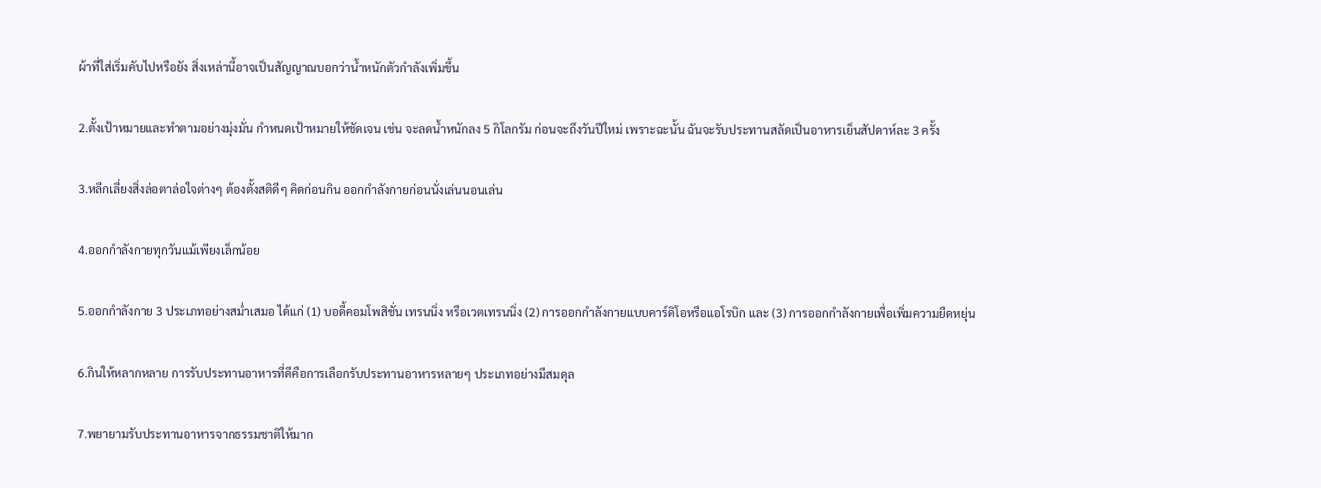ผ้าที่ใส่เริ่มคับไปหรือยัง สิ่งเหล่านี้อาจเป็นสัญญาณบอกว่าน้ำหนักตัวกำลังเพิ่มขึ้น

2.ตั้งเป้าหมายและทำตามอย่างมุ่งมั่น กำหนดเป้าหมายให้ชัดเจน เช่น จะลดน้ำหนักลง 5 กิโลกรัม ก่อนจะถึงวันปีใหม่ เพราะฉะนั้น ฉันจะรับประทานสลัดเป็นอาหารเย็นสัปดาห์ละ 3 ครั้ง

3.หลีกเลี่ยงสิ่งล่อตาล่อใจต่างๆ ต้องตั้งสติดีๆ คิดก่อนกิน ออกกำลังกายก่อนนั่งเล่นนอนเล่น

4.ออกกำลังกายทุกวันแม้เพียงเล็กน้อย

5.ออกกำลังกาย 3 ประเภทอย่างสม่ำเสมอ ได้แก่ (1) บอดี้คอมโพสิชั่น เทรนนิ่ง หรือเวตเทรนนิ่ง (2) การออกกำลังกายแบบคาร์ดิโอหรือแอโรบิก และ (3) การออกกําลังกายเพื่อเพิ่มความยืดหยุ่น

6.กินให้หลากหลาย การรับประทานอาหารที่ดีคือการเลือกรับประทานอาหารหลายๆ ประเภทอย่างมีสมดุล

7.พยายามรับประทานอาหารจากธรรมชาติให้มาก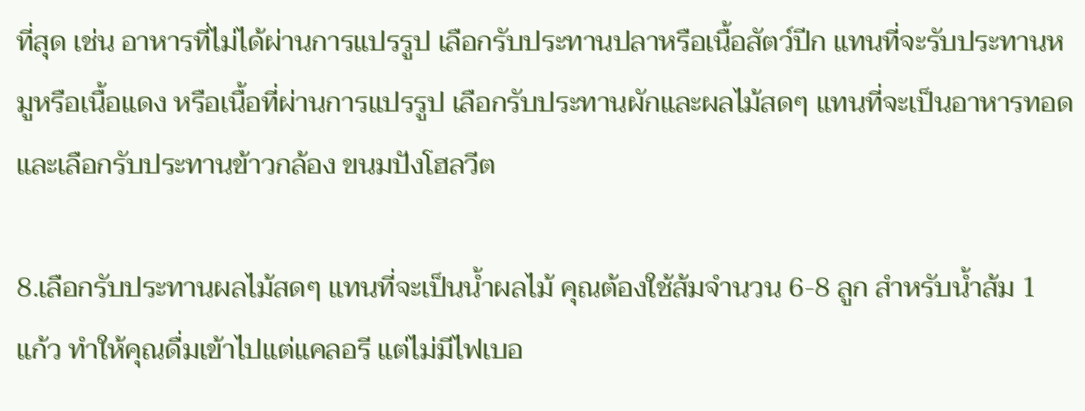ที่สุด เช่น อาหารที่ไม่ได้ผ่านการแปรรูป เลือกรับประทานปลาหรือเนื้อสัตว์ปีก แทนที่จะรับประทานหมูหรือเนื้อแดง หรือเนื้อที่ผ่านการแปรรูป เลือกรับประทานผักและผลไม้สดๆ แทนที่จะเป็นอาหารทอด และเลือกรับประทานข้าวกล้อง ขนมปังโฮลวีต

8.เลือกรับประทานผลไม้สดๆ แทนที่จะเป็นน้ำผลไม้ คุณต้องใช้ส้มจำนวน 6-8 ลูก สำหรับน้ำส้ม 1 แก้ว ทำให้คุณดื่มเข้าไปแต่แคลอรี แต่ไม่มีไฟเบอ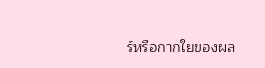ร์หรือกากใยของผล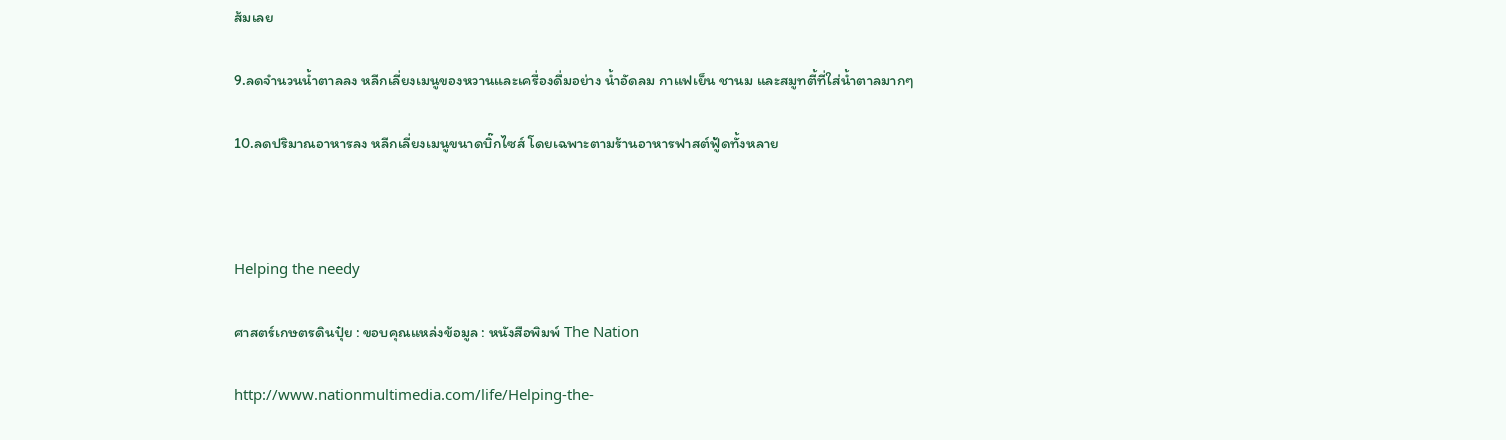ส้มเลย

9.ลดจำนวนน้ำตาลลง หลีกเลี่ยงเมนูของหวานและเครื่องดื่มอย่าง น้ำอัดลม กาแฟเย็น ชานม และสมูทตี้ที่ใส่น้ำตาลมากๆ

10.ลดปริมาณอาหารลง หลีกเลี่ยงเมนูขนาดบิ๊กไซส์ โดยเฉพาะตามร้านอาหารฟาสต์ฟู้ดทั้งหลาย



Helping the needy

ศาสตร์เกษตรดินปุ๋ย : ขอบคุณแหล่งข้อมูล : หนังสือพิมพ์ The Nation

http://www.nationmultimedia.com/life/Helping-the-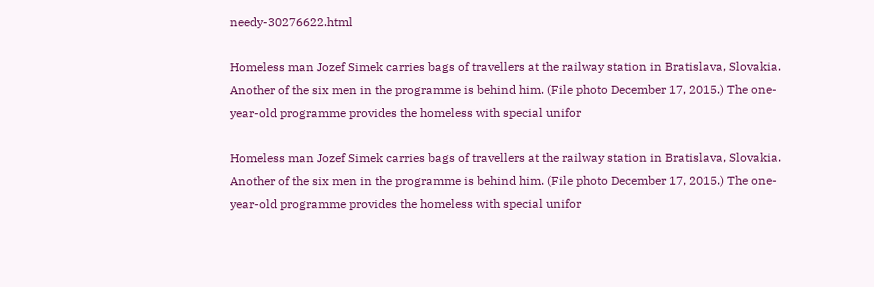needy-30276622.html

Homeless man Jozef Simek carries bags of travellers at the railway station in Bratislava, Slovakia. Another of the six men in the programme is behind him. (File photo December 17, 2015.) The one-year-old programme provides the homeless with special unifor

Homeless man Jozef Simek carries bags of travellers at the railway station in Bratislava, Slovakia. Another of the six men in the programme is behind him. (File photo December 17, 2015.) The one-year-old programme provides the homeless with special unifor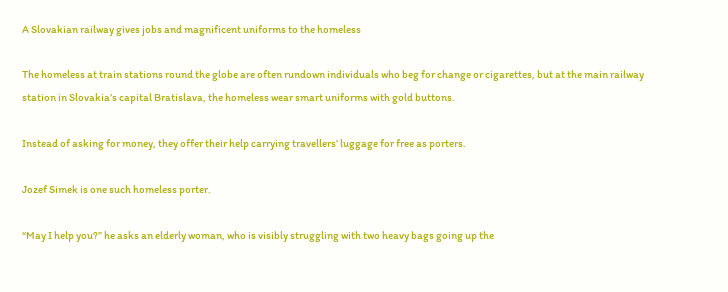A Slovakian railway gives jobs and magnificent uniforms to the homeless

The homeless at train stations round the globe are often rundown individuals who beg for change or cigarettes, but at the main railway station in Slovakia’s capital Bratislava, the homeless wear smart uniforms with gold buttons.

Instead of asking for money, they offer their help carrying travellers’ luggage for free as porters.

Jozef Simek is one such homeless porter.

“May I help you?” he asks an elderly woman, who is visibly struggling with two heavy bags going up the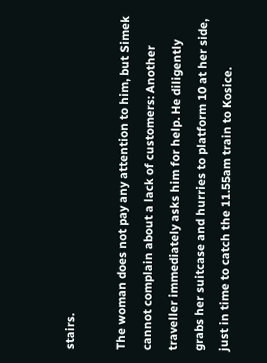stairs.

The woman does not pay any attention to him, but Simek cannot complain about a lack of customers: Another traveller immediately asks him for help. He diligently grabs her suitcase and hurries to platform 10 at her side, just in time to catch the 11.55am train to Kosice.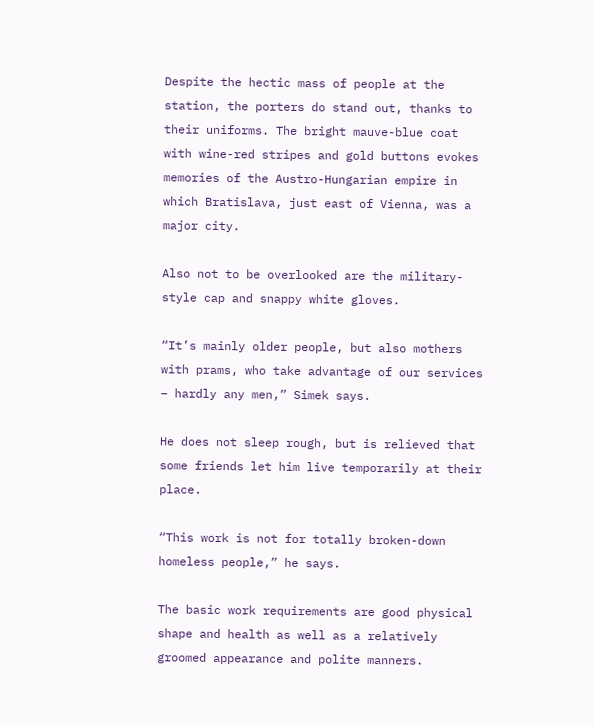Despite the hectic mass of people at the station, the porters do stand out, thanks to their uniforms. The bright mauve-blue coat with wine-red stripes and gold buttons evokes memories of the Austro-Hungarian empire in which Bratislava, just east of Vienna, was a major city.

Also not to be overlooked are the military-style cap and snappy white gloves.

“It’s mainly older people, but also mothers with prams, who take advantage of our services – hardly any men,” Simek says.

He does not sleep rough, but is relieved that some friends let him live temporarily at their place.

“This work is not for totally broken-down homeless people,” he says.

The basic work requirements are good physical shape and health as well as a relatively groomed appearance and polite manners.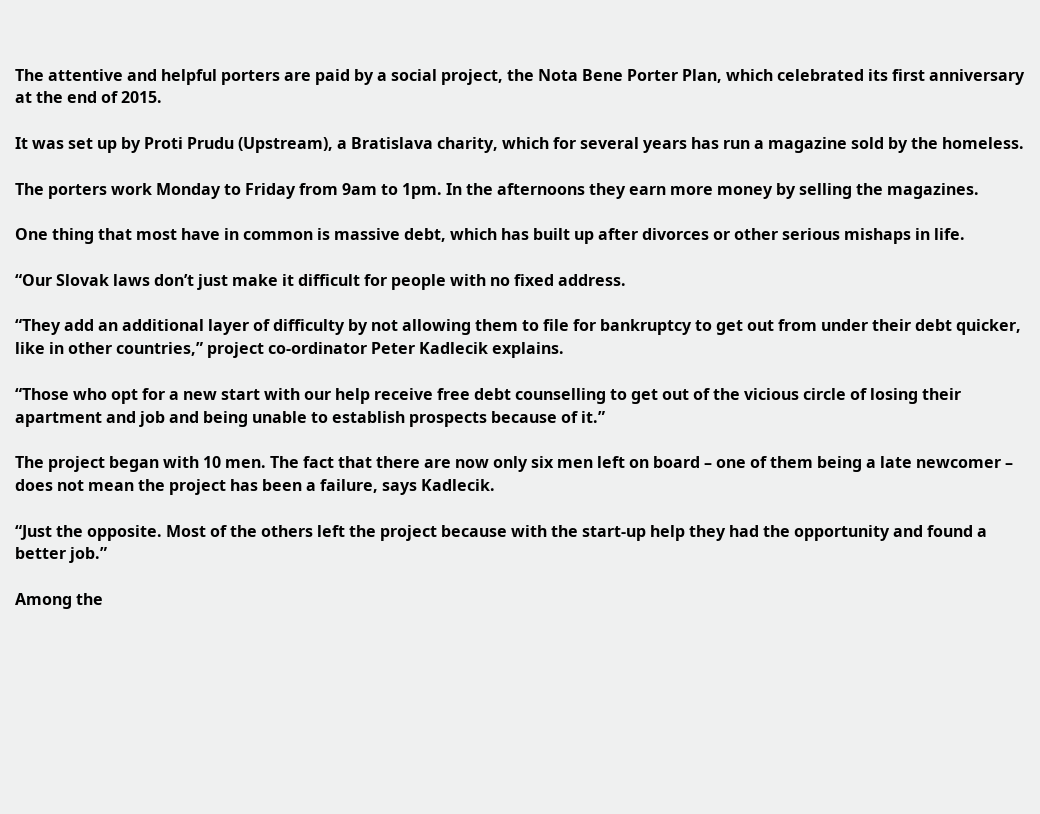The attentive and helpful porters are paid by a social project, the Nota Bene Porter Plan, which celebrated its first anniversary at the end of 2015.

It was set up by Proti Prudu (Upstream), a Bratislava charity, which for several years has run a magazine sold by the homeless.

The porters work Monday to Friday from 9am to 1pm. In the afternoons they earn more money by selling the magazines.

One thing that most have in common is massive debt, which has built up after divorces or other serious mishaps in life.

“Our Slovak laws don’t just make it difficult for people with no fixed address.

“They add an additional layer of difficulty by not allowing them to file for bankruptcy to get out from under their debt quicker, like in other countries,” project co-ordinator Peter Kadlecik explains.

“Those who opt for a new start with our help receive free debt counselling to get out of the vicious circle of losing their apartment and job and being unable to establish prospects because of it.”

The project began with 10 men. The fact that there are now only six men left on board – one of them being a late newcomer – does not mean the project has been a failure, says Kadlecik.

“Just the opposite. Most of the others left the project because with the start-up help they had the opportunity and found a better job.”

Among the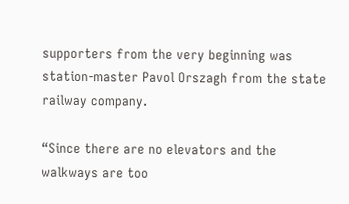supporters from the very beginning was station-master Pavol Orszagh from the state railway company.

“Since there are no elevators and the walkways are too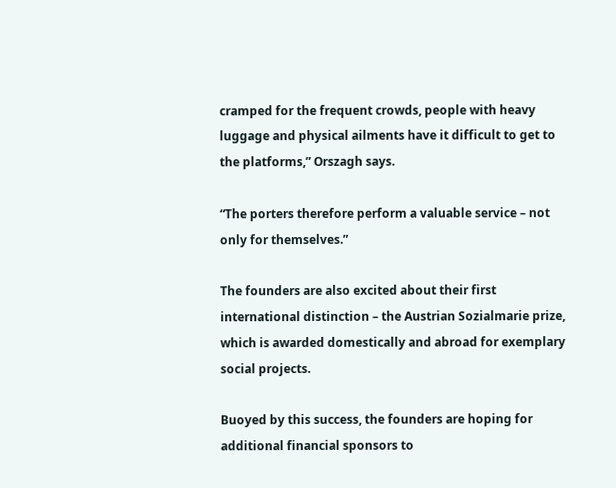cramped for the frequent crowds, people with heavy luggage and physical ailments have it difficult to get to the platforms,” Orszagh says.

“The porters therefore perform a valuable service – not only for themselves.”

The founders are also excited about their first international distinction – the Austrian Sozialmarie prize, which is awarded domestically and abroad for exemplary social projects.

Buoyed by this success, the founders are hoping for additional financial sponsors to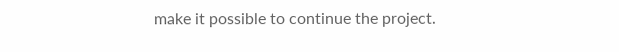make it possible to continue the project.